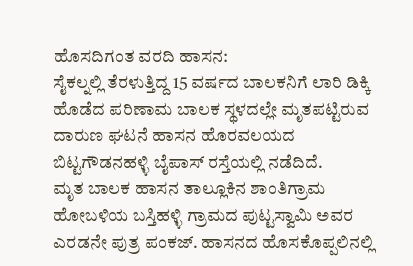ಹೊಸದಿಗಂತ ವರದಿ ಹಾಸನ:
ಸೈಕಲ್ನಲ್ಲಿ ತೆರಳುತ್ತಿದ್ದ 15 ವರ್ಷದ ಬಾಲಕನಿಗೆ ಲಾರಿ ಡಿಕ್ಕಿ ಹೊಡೆದ ಪರಿಣಾಮ ಬಾಲಕ ಸ್ಥಳದಲ್ಲೇ ಮೃತಪಟ್ಟಿರುವ ದಾರುಣ ಘಟನೆ ಹಾಸನ ಹೊರವಲಯದ ಬಿಟ್ಟಗೌಡನಹಳ್ಳಿ ಬೈಪಾಸ್ ರಸ್ತೆಯಲ್ಲಿ ನಡೆದಿದೆ.
ಮೃತ ಬಾಲಕ ಹಾಸನ ತಾಲ್ಲೂಕಿನ ಶಾಂತಿಗ್ರಾಮ ಹೋಬಳಿಯ ಬಸ್ತಿಹಳ್ಳಿ ಗ್ರಾಮದ ಪುಟ್ಟಸ್ವಾಮಿ ಅವರ ಎರಡನೇ ಪುತ್ರ ಪಂಕಜ್. ಹಾಸನದ ಹೊಸಕೊಪ್ಪಲಿನಲ್ಲಿ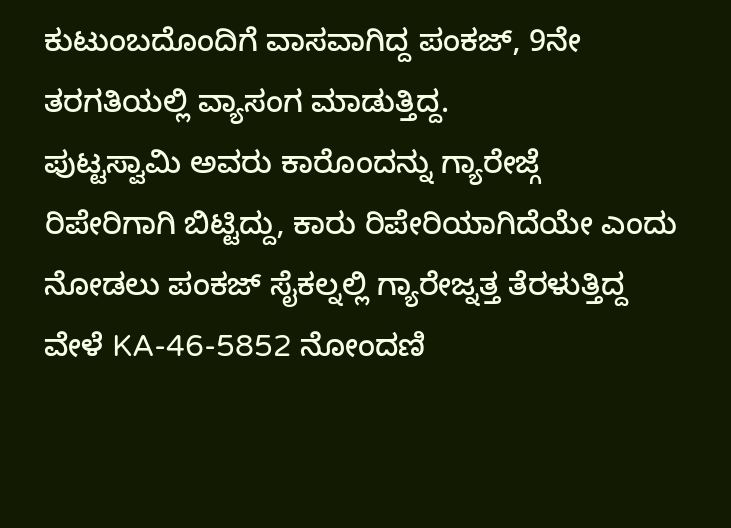ಕುಟುಂಬದೊಂದಿಗೆ ವಾಸವಾಗಿದ್ದ ಪಂಕಜ್, 9ನೇ ತರಗತಿಯಲ್ಲಿ ವ್ಯಾಸಂಗ ಮಾಡುತ್ತಿದ್ದ.
ಪುಟ್ಟಸ್ವಾಮಿ ಅವರು ಕಾರೊಂದನ್ನು ಗ್ಯಾರೇಜ್ಗೆ ರಿಪೇರಿಗಾಗಿ ಬಿಟ್ಟಿದ್ದು, ಕಾರು ರಿಪೇರಿಯಾಗಿದೆಯೇ ಎಂದು ನೋಡಲು ಪಂಕಜ್ ಸೈಕಲ್ನಲ್ಲಿ ಗ್ಯಾರೇಜ್ನತ್ತ ತೆರಳುತ್ತಿದ್ದ ವೇಳೆ KA-46-5852 ನೋಂದಣಿ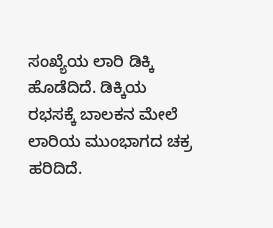ಸಂಖ್ಯೆಯ ಲಾರಿ ಡಿಕ್ಕಿ ಹೊಡೆದಿದೆ. ಡಿಕ್ಕಿಯ ರಭಸಕ್ಕೆ ಬಾಲಕನ ಮೇಲೆ ಲಾರಿಯ ಮುಂಭಾಗದ ಚಕ್ರ ಹರಿದಿದೆ.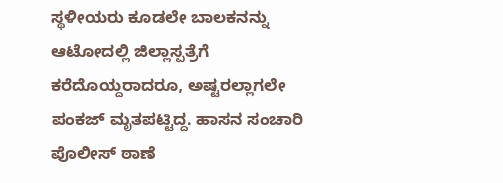ಸ್ಥಳೀಯರು ಕೂಡಲೇ ಬಾಲಕನನ್ನು ಆಟೋದಲ್ಲಿ ಜಿಲ್ಲಾಸ್ಪತ್ರೆಗೆ ಕರೆದೊಯ್ದರಾದರೂ, ಅಷ್ಟರಲ್ಲಾಗಲೇ ಪಂಕಜ್ ಮೃತಪಟ್ಟಿದ್ದ. ಹಾಸನ ಸಂಚಾರಿ ಪೊಲೀಸ್ ಠಾಣೆ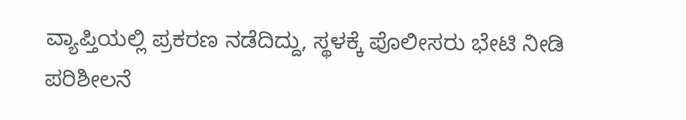ವ್ಯಾಪ್ತಿಯಲ್ಲಿ ಪ್ರಕರಣ ನಡೆದಿದ್ದು, ಸ್ಥಳಕ್ಕೆ ಪೊಲೀಸರು ಭೇಟಿ ನೀಡಿ ಪರಿಶೀಲನೆ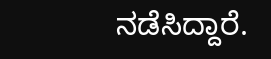ನಡೆಸಿದ್ದಾರೆ.